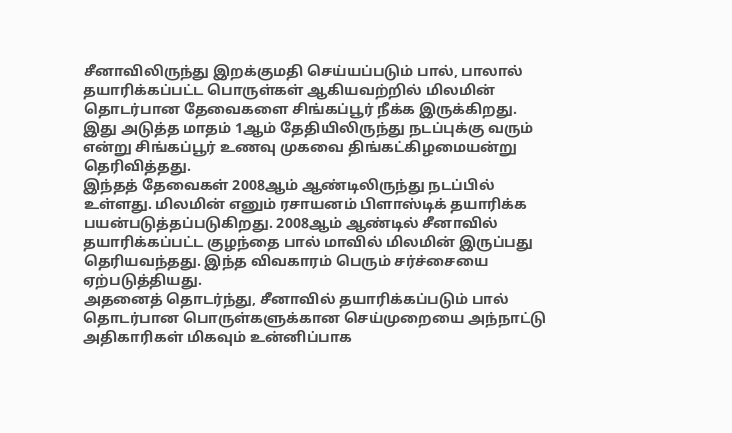சீனாவிலிருந்து இறக்குமதி செய்யப்படும் பால், பாலால் தயாரிக்கப்பட்ட பொருள்கள் ஆகியவற்றில் மிலமின் தொடர்பான தேவைகளை சிங்கப்பூர் நீக்க இருக்கிறது.
இது அடுத்த மாதம் 1ஆம் தேதியிலிருந்து நடப்புக்கு வரும் என்று சிங்கப்பூர் உணவு முகவை திங்கட்கிழமையன்று தெரிவித்தது.
இந்தத் தேவைகள் 2008ஆம் ஆண்டிலிருந்து நடப்பில் உள்ளது. மிலமின் எனும் ரசாயனம் பிளாஸ்டிக் தயாரிக்க பயன்படுத்தப்படுகிறது. 2008ஆம் ஆண்டில் சீனாவில் தயாரிக்கப்பட்ட குழந்தை பால் மாவில் மிலமின் இருப்பது தெரியவந்தது. இந்த விவகாரம் பெரும் சர்ச்சையை ஏற்படுத்தியது.
அதனைத் தொடர்ந்து, சீனாவில் தயாரிக்கப்படும் பால் தொடர்பான பொருள்களுக்கான செய்முறையை அந்நாட்டு அதிகாரிகள் மிகவும் உன்னிப்பாக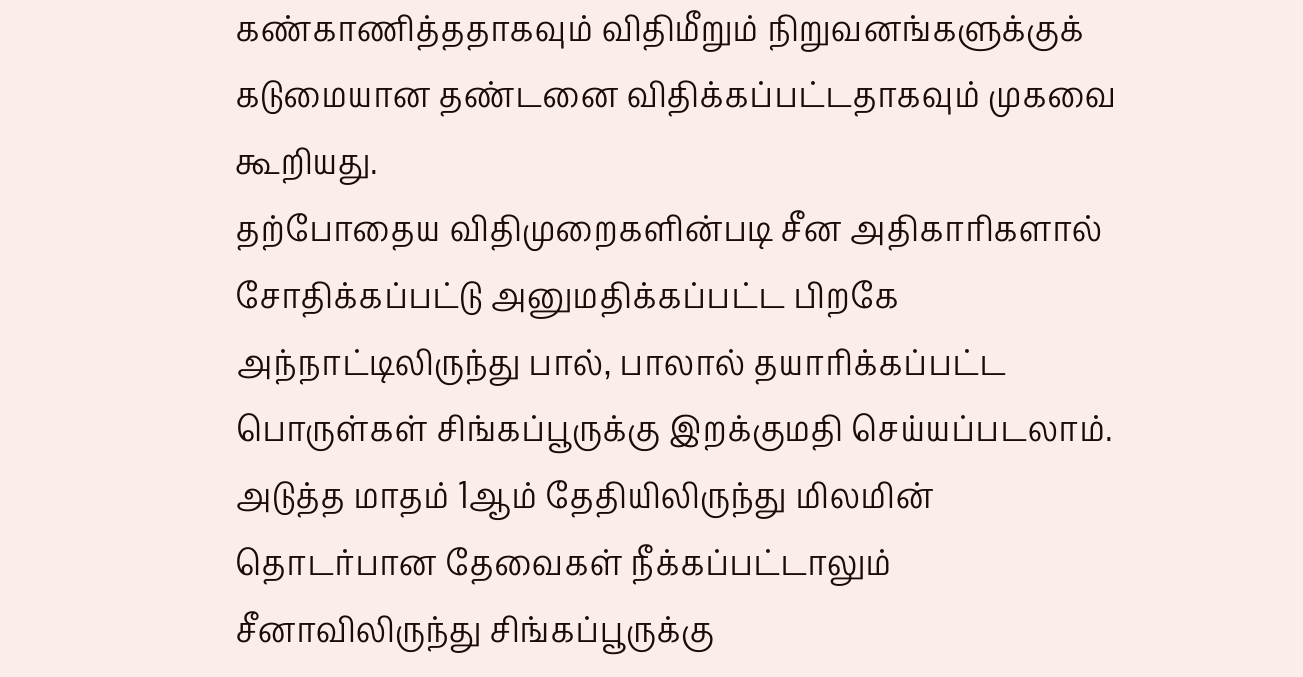கண்காணித்ததாகவும் விதிமீறும் நிறுவனங்களுக்குக் கடுமையான தண்டனை விதிக்கப்பட்டதாகவும் முகவை கூறியது.
தற்போதைய விதிமுறைகளின்படி சீன அதிகாரிகளால் சோதிக்கப்பட்டு அனுமதிக்கப்பட்ட பிறகே அந்நாட்டிலிருந்து பால், பாலால் தயாரிக்கப்பட்ட பொருள்கள் சிங்கப்பூருக்கு இறக்குமதி செய்யப்படலாம்.
அடுத்த மாதம் 1ஆம் தேதியிலிருந்து மிலமின் தொடர்பான தேவைகள் நீக்கப்பட்டாலும் சீனாவிலிருந்து சிங்கப்பூருக்கு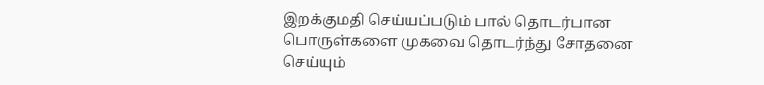இறக்குமதி செய்யப்படும் பால் தொடர்பான பொருள்களை முகவை தொடர்ந்து சோதனை செய்யும்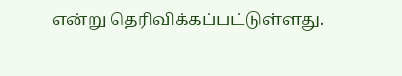என்று தெரிவிக்கப்பட்டுள்ளது.